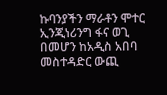ኩባንያችን ማራቶን ሞተር ኢንጂነሪንግ ፋና ወጊ በመሆን ከአዲስ አበባ መስተዳድር ውጪ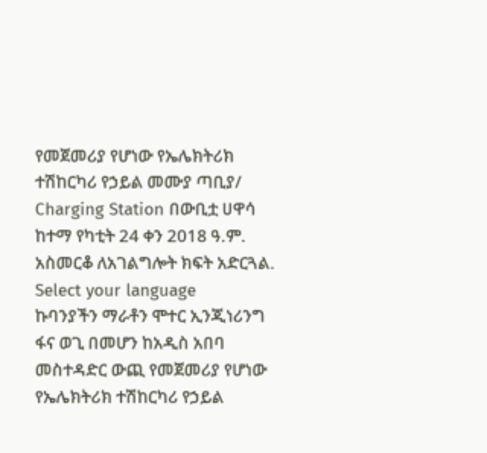የመጀመሪያ የሆነው የኤሌክትሪክ ተሽከርካሪ የኃይል መሙያ ጣቢያ/ Charging Station በውቢቷ ሀዋሳ ከተማ የካቲት 24 ቀን 2018 ዓ.ም. አስመርቆ ለአገልግሎት ክፍት አድርጓል.
Select your language
ኩባንያችን ማራቶን ሞተር ኢንጂነሪንግ ፋና ወጊ በመሆን ከአዲስ አበባ መስተዳድር ውጪ የመጀመሪያ የሆነው የኤሌክትሪክ ተሽከርካሪ የኃይል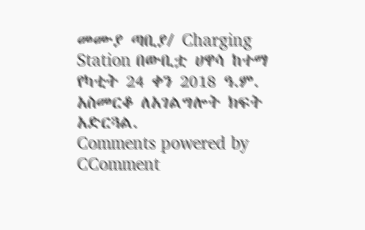መሙያ ጣቢያ/ Charging Station በውቢቷ ሀዋሳ ከተማ የካቲት 24 ቀን 2018 ዓ.ም. አስመርቆ ለአገልግሎት ክፍት አድርጓል.
Comments powered by CComment